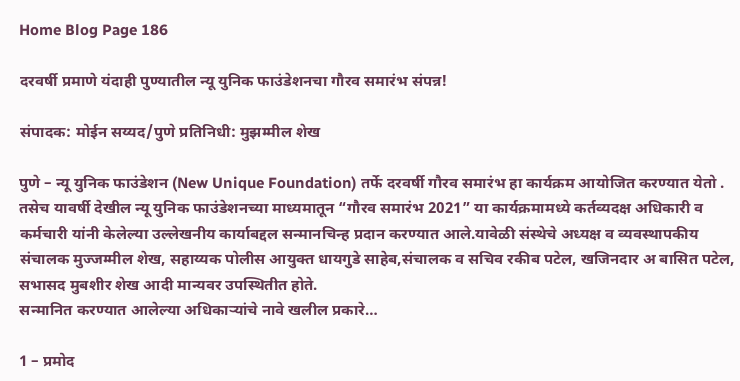Home Blog Page 186

दरवर्षी प्रमाणे यंदाही पुण्यातील न्यू युनिक फाउंडेशनचा गौरव समारंभ संपन्न!

संपादक: मोईन सय्यद/पुणे प्रतिनिधी: मुझम्मील शेख

पुणे – न्यू युनिक फाउंडेशन (New Unique Foundation) तर्फे दरवर्षी गौरव समारंभ हा कार्यक्रम आयोजित करण्यात येतो . तसेच यावर्षी देखील न्यू युनिक फाउंडेशनच्या माध्यमातून “गौरव समारंभ 2021” या कार्यक्रमामध्ये कर्तव्यदक्ष अधिकारी व कर्मचारी यांनी केलेल्या उल्लेखनीय कार्याबद्दल सन्मानचिन्ह प्रदान करण्यात आले.यावेळी संस्थेचे अध्यक्ष व व्यवस्थापकीय संचालक मुज्जम्मील शेख, सहाय्यक पोलीस आयुक्त धायगुडे साहेब,संचालक व सचिव रकीब पटेल, खजिनदार अ बासित पटेल, सभासद मुबशीर शेख आदी मान्यवर उपस्थितीत होते.
सन्मानित करण्यात आलेल्या अधिकाऱ्यांचे नावे खलील प्रकारे…

1 – प्रमोद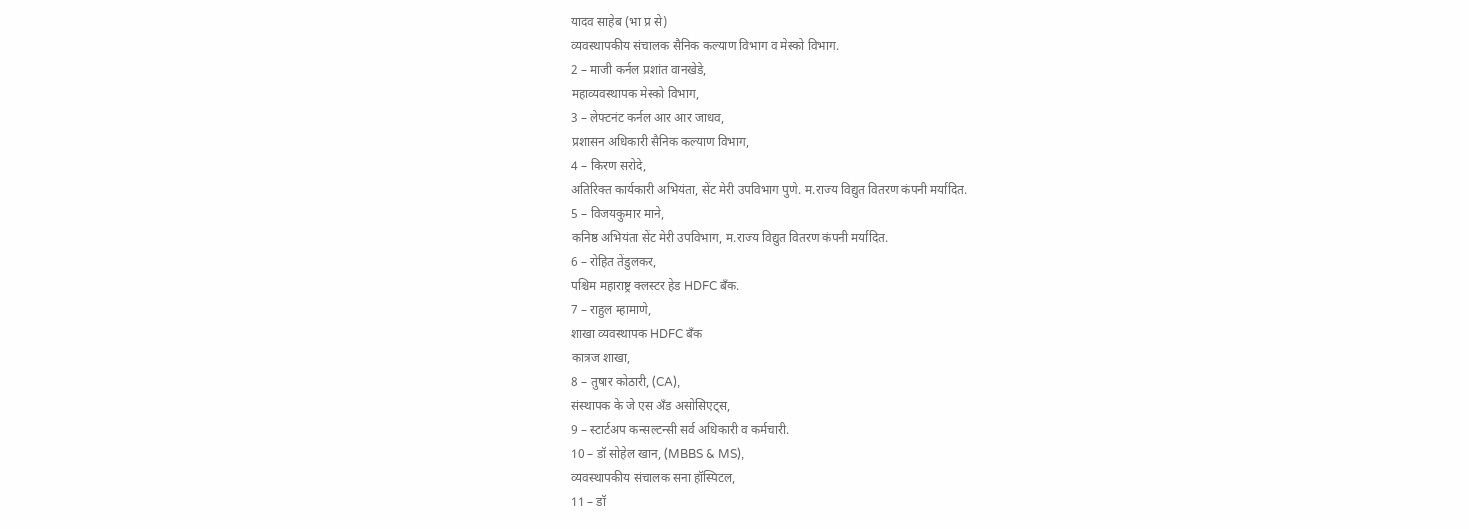यादव साहेब (भा प्र से)
व्यवस्थापकीय संचालक सैनिक कल्याण विभाग व मेस्को विभाग.
2 – माजी कर्नल प्रशांत वानखेडे,
महाव्यवस्थापक मेस्को विभाग,
3 – लेफ्टनंट कर्नल आर आर जाधव,
प्रशासन अधिकारी सैनिक कल्याण विभाग,
4 – किरण सरोदे,
अतिरिक्त कार्यकारी अभियंता, सेंट मेरी उपविभाग पुणे. म.राज्य विद्युत वितरण कंपनी मर्यादित.
5 – विजयकुमार माने,
कनिष्ठ अभियंता सेंट मेरी उपविभाग, म.राज्य विद्युत वितरण कंपनी मर्यादित.
6 – रोहित तेंडुलकर,
पश्चिम महाराष्ट्र क्लस्टर हेड HDFC बँक.
7 – राहुल म्हामाणे,
शाखा व्यवस्थापक HDFC बँक
कात्रज शाखा,
8 – तुषार कोठारी, (CA),
संस्थापक के जे एस अँड असोसिएट्स,
9 – स्टार्टअप कन्सल्टन्सी सर्व अधिकारी व कर्मचारी.
10 – डॉ सोहेल खान, (MBBS & MS),
व्यवस्थापकीय संचालक सना हॉस्पिटल,
11 – डॉ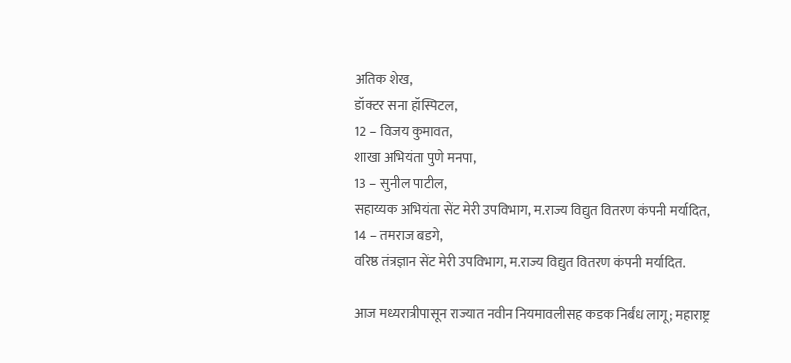अतिक शेख,
डॉक्टर सना हॉस्पिटल,
12 – विजय कुमावत,
शाखा अभियंता पुणे मनपा,
13 – सुनील पाटील,
सहाय्यक अभियंता सेंट मेरी उपविभाग, म.राज्य विद्युत वितरण कंपनी मर्यादित,
14 – तमराज बडगे,
वरिष्ठ तंत्रज्ञान सेंट मेरी उपविभाग, म.राज्य विद्युत वितरण कंपनी मर्यादित.

आज मध्यरात्रीपासून राज्यात नवीन नियमावलीसह कडक निर्बंध लागू; महाराष्ट्र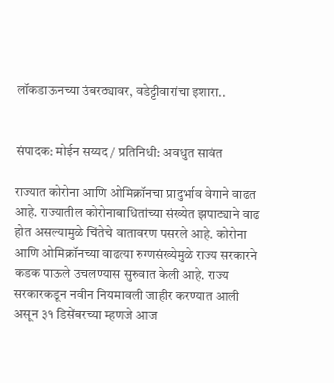लॉकडाऊनच्या उंबरठ्यावर, वडेट्टीवारांचा इशारा..


संपादक: मोईन सय्यद / प्रतिनिधी: अवधुत सावंत

राज्यात कोरोना आणि ओमिक्रॉनचा प्रादुर्भाव वेगाने वाढत आहे. राज्यातील कोरोनाबाधितांच्या संख्येत झपाट्याने वाढ होत असल्यामुळे चिंतेचे वातावरण पसरले आहे. कोरोना आणि ओमिक्रॉनच्या वाढत्या रुग्णसंख्येमुळे राज्य सरकारने कडक पाऊले उचलण्यास सुरुवात केली आहे. राज्य सरकारकडून नवीन नियमावली जाहीर करण्यात आली असून ३१ डिसेंबरच्या म्हणजे आज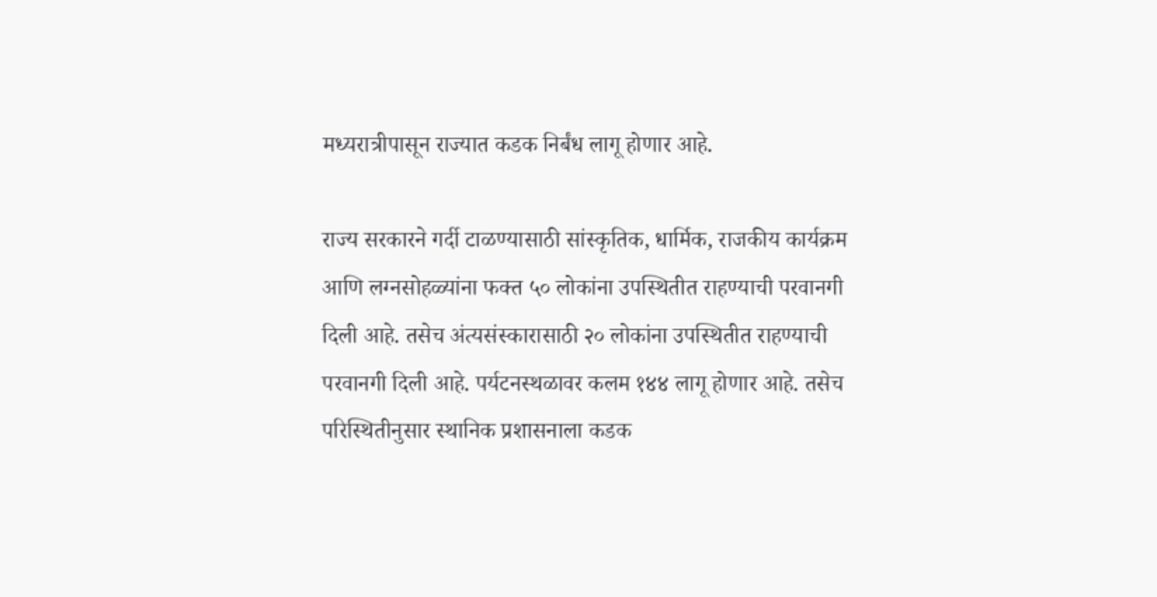मध्यरात्रीपासून राज्यात कडक निर्बंध लागू होणार आहे.

राज्य सरकारने गर्दी टाळण्यासाठी सांस्कृतिक, धार्मिक, राजकीय कार्यक्रम आणि लग्नसोहळ्यांना फक्त ५० लोकांना उपस्थितीत राहण्याची परवानगी दिली आहे. तसेच अंत्यसंस्कारासाठी २० लोकांना उपस्थितीत राहण्याची परवानगी दिली आहे. पर्यटनस्थळावर कलम १४४ लागू होणार आहे. तसेच परिस्थितीनुसार स्थानिक प्रशासनाला कडक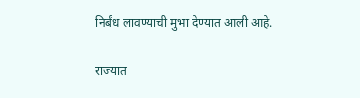निर्बंध लावण्याची मुभा देण्यात आली आहे.

राज्यात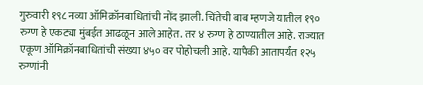गुरुवारी १९८ नव्या ऑमिक्रॉनबाधितांची नोंद झाली. चिंतेची बाब म्हणजे यातील १९० रुग्ण हे एकट्या मुंबईत आढळून आले आहेत. तर ४ रुग्ण हे ठाण्यातील आहे. राज्यात एकूण ऑमिक्रॉनबाधितांची संख्या ४५० वर पोहोचली आहे. यापैकी आतापर्यंत १२५ रुग्णांनी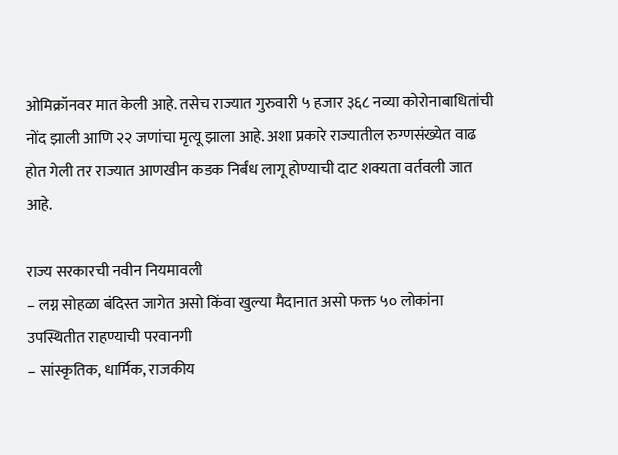ओमिक्रॉनवर मात केली आहे. तसेच राज्यात गुरुवारी ५ हजार ३६८ नव्या कोरोनाबाधितांची नोंद झाली आणि २२ जणांचा मृत्यू झाला आहे. अशा प्रकारे राज्यातील रुग्णसंख्येत वाढ होत गेली तर राज्यात आणखीन कडक निर्बंध लागू होण्याची दाट शक्यता वर्तवली जात आहे.

राज्य सरकारची नवीन नियमावली
– लग्न सोहळा बंदिस्त जागेत असो किंवा खुल्या मैदानात असो फक्त ५० लोकांना उपस्थितीत राहण्याची परवानगी
– सांस्कृतिक, धार्मिक, राजकीय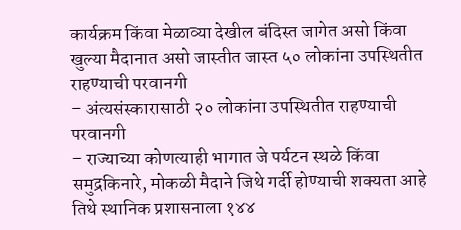कार्यक्रम किंवा मेळाव्या देखील बंदिस्त जागेत असो किंवा खुल्या मैदानात असो जास्तीत जास्त ५० लोकांना उपस्थितीत राहण्याची परवानगी
– अंत्यसंस्कारासाठी २० लोकांना उपस्थितीत राहण्याची परवानगी
– राज्याच्या कोणत्याही भागात जे पर्यटन स्थळे किंवा समुद्रकिनारे, मोकळी मैदाने जिथे गर्दी होण्याची शक्यता आहे तिथे स्थानिक प्रशासनाला १४४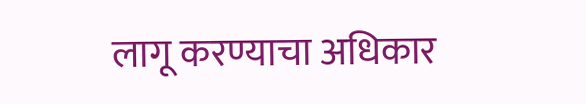लागू करण्याचा अधिकार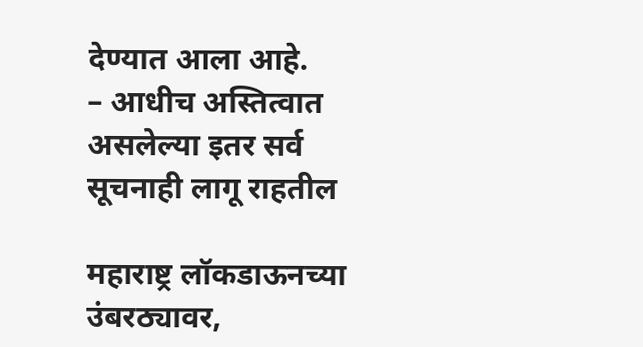देण्यात आला आहे.
– आधीच अस्तित्वात असलेल्या इतर सर्व सूचनाही लागू राहतील

महाराष्ट्र लॉकडाऊनच्या उंबरठ्यावर,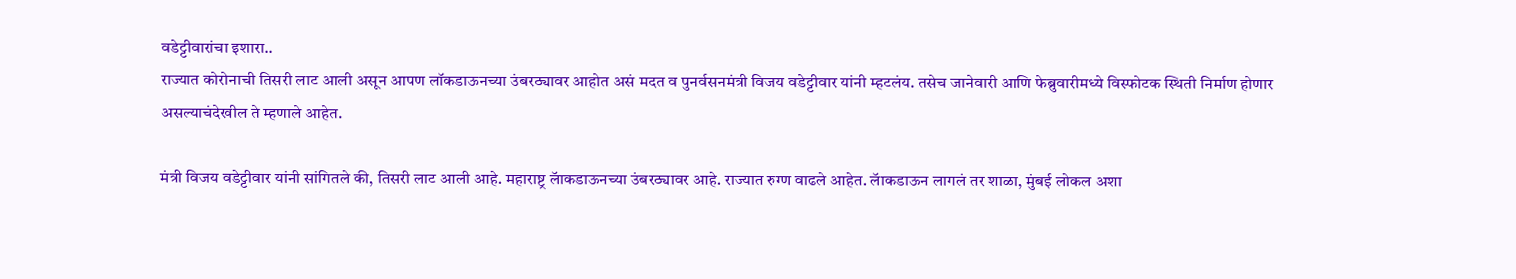वडेट्टीवारांचा इशारा..
राज्यात कोरोनाची तिसरी लाट आली असून आपण लॉकडाऊनच्या उंबरठ्यावर आहोत असं मदत व पुनर्वसनमंत्री विजय वडेट्टीवार यांनी म्हटलंय. तसेच जानेवारी आणि फेब्रुवारीमध्ये विस्फोटक स्थिती निर्माण होणार असल्याचंदेखील ते म्हणाले आहेत.

मंत्री विजय वडेट्टीवार यांनी सांगितले की, तिसरी लाट आली आहे. महाराष्ट्र लॅाकडाऊनच्या उंबरठ्यावर आहे. राज्यात रुग्ण वाढले आहेत. लॅाकडाऊन लागलं तर शाळा, मुंबई लोकल अशा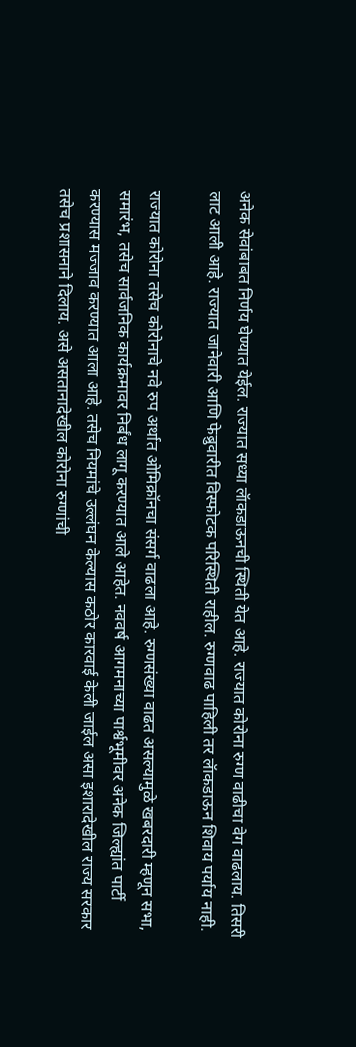अनेक सेवांबाबत निर्णय घेण्यात येईल. राज्यात सध्या लॅाकडाऊनची स्थिती येत आहे. राज्यात कोरोना रुग्ण वाढीचा वेग वाढलाय. तिसरी लाट आली आहे. राज्यात जानेवारी आणि फेब्रुवारीत विस्फोटक परिस्थिती राहील. रुग्णवाढ पाहिली तर लॅाकडाऊन शिवाय पर्याय नाही.

राज्यात कोरोना तसेच कोरोनाचे नवे रुप अर्थात ओमिक्रॉनचा संसर्ग वाढला आहे. रुग्णसंख्या वाढत असल्यामुळे खबरदारी म्हणून सभा, समारंभ, तसेच सार्वजनिक कार्यक्रमावर निर्बंध लागू करण्यात आले आहेत. नववर्ष आगमनाच्या पार्श्वभूमीवर अनेक जिल्ह्यांत पार्टी करण्यास मज्जाव करण्यात आला आहे. तसेच नियमांचे उल्लंघन केल्यास कठोर कारवाई केली जाईल असा इशारादेखील राज्य सरकार तसेच प्रशासनाने दिलाय. असे असतानादेखील कोरोना रुग्णांची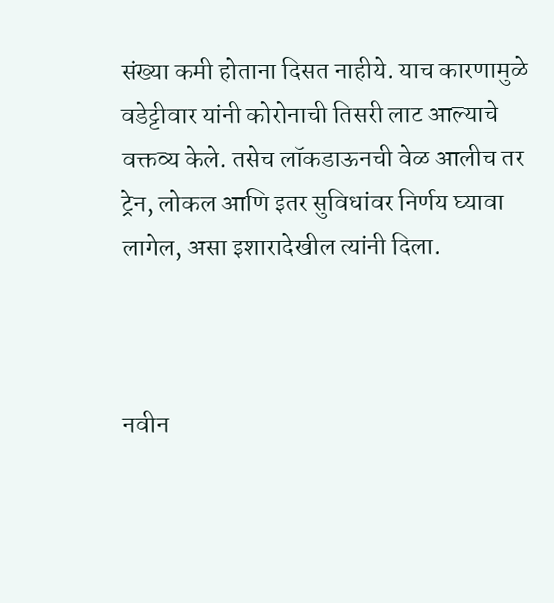संख्या कमी होताना दिसत नाहीये. याच कारणामुळे वडेट्टीवार यांनी कोरोनाची तिसरी लाट आल्याचे वक्तव्य केले. तसेच लॉकडाऊनची वेळ आलीच तर ट्रेन, लोकल आणि इतर सुविधांवर निर्णय घ्यावा लागेल, असा इशारादेखील त्यांनी दिला.



नवीन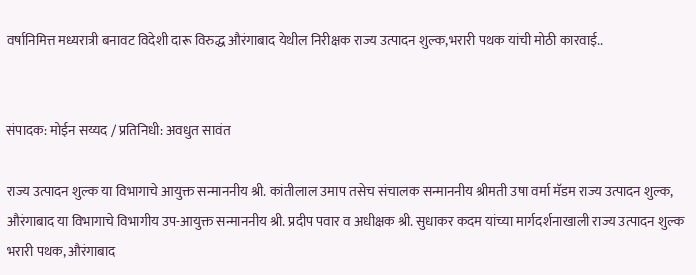वर्षानिमित्त मध्यरात्री बनावट विदेशी दारू विरुद्ध औरंगाबाद येथील निरीक्षक राज्य उत्पादन शुल्क,भरारी पथक यांची मोठी कारवाई..


संपादक: मोईन सय्यद / प्रतिनिधी: अवधुत सावंत

राज्य उत्पादन शुल्क या विभागाचे आयुक्त सन्माननीय श्री. कांतीलाल उमाप तसेच संचालक सन्माननीय श्रीमती उषा वर्मा मॅडम राज्य उत्पादन शुल्क, औरंगाबाद या विभागाचे विभागीय उप-आयुक्त सन्माननीय श्री. प्रदीप पवार व अधीक्षक श्री. सुधाकर कदम यांच्या मार्गदर्शनाखाली राज्य उत्पादन शुल्क भरारी पथक, औरंगाबाद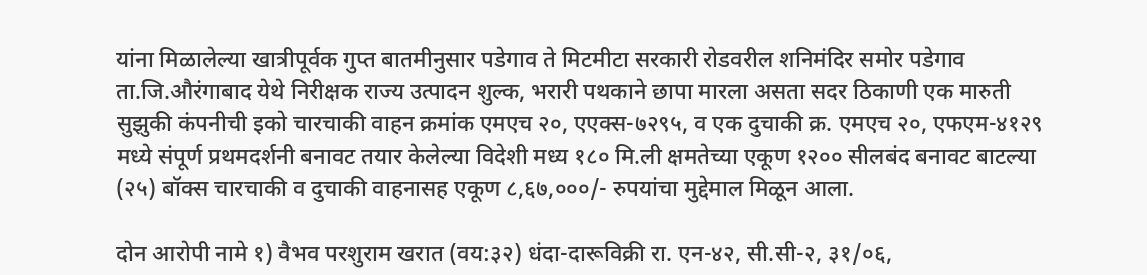यांना मिळालेल्या खात्रीपूर्वक गुप्त बातमीनुसार पडेगाव ते मिटमीटा सरकारी रोडवरील शनिमंदिर समोर पडेगाव ता.जि.औरंगाबाद येथे निरीक्षक राज्य उत्पादन शुल्क, भरारी पथकाने छापा मारला असता सदर ठिकाणी एक मारुती सुझुकी कंपनीची इको चारचाकी वाहन क्रमांक एमएच २०, एएक्स-७२९५, व एक दुचाकी क्र. एमएच २०, एफएम-४१२९ मध्ये संपूर्ण प्रथमदर्शनी बनावट तयार केलेल्या विदेशी मध्य १८० मि.ली क्षमतेच्या एकूण १२०० सीलबंद बनावट बाटल्या (२५) बॉक्स चारचाकी व दुचाकी वाहनासह एकूण ८,६७,०००/- रुपयांचा मुद्देमाल मिळून आला.

दोन आरोपी नामे १) वैभव परशुराम खरात (वय:३२) धंदा-दारूविक्री रा. एन-४२, सी.सी-२, ३१/०६,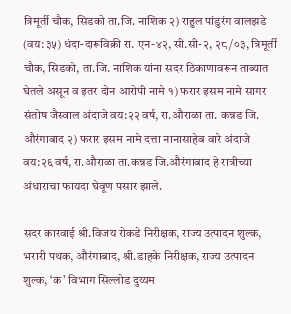त्रिमूर्ती चौक, सिडको ता.जि. नाशिक २) राहुल पांडुरंग वालझडे (वय:३५) धंदा-दारूविक्री रा. एन-४२, सी.सी-२, २८/०३, त्रिमूर्ती चौक, सिडको, ता.जि. नाशिक यांना सदर ठिकाणावरून ताब्यात घेतले असून व इतर दोन आरोपी नामे १) फरार इसम नामे सागर संतोष जैस्वाल अंदाजे वय:२२ वर्ष, रा.औराळा ता. कन्नड जि. औरंगाबाद २) फरार इसम नामे दत्ता नानासाहेब वारे अंदाजे वय:२६ वर्ष, रा.औराळा ता.कन्नड जि.औरंगाबाद हे रात्रीच्या अंधाराचा फायदा घेवूण पसार झाले.

सदर कारवाई श्री.विजय रोकडे निरीक्षक, राज्य उत्पादन शुल्क, भरारी पथक, औरंगाबाद, श्री.डाहके निरीक्षक, राज्य उत्पादन शुल्क, ‘क’ विभाग सिल्लोड दुय्यम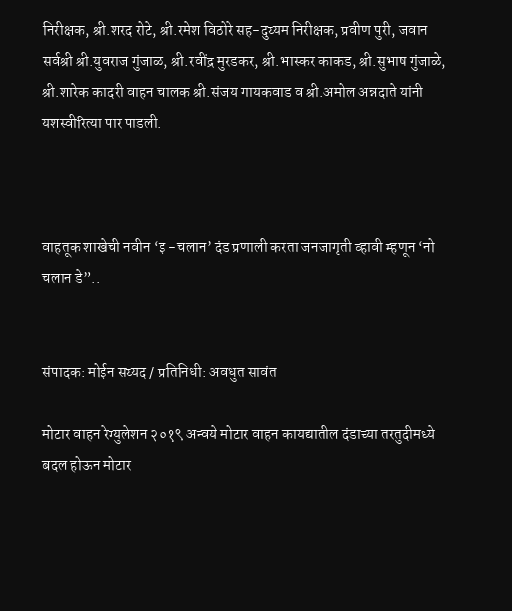निरीक्षक, श्री.शरद रोटे, श्री.रमेश विठोरे सह-दुय्यम निरीक्षक, प्रवीण पुरी, जवान सर्वश्री श्री.युवराज गुंजाळ, श्री.रवींद्र मुरडकर, श्री.भास्कर काकड, श्री.सुभाष गुंजाळे, श्री.शारेक कादरी वाहन चालक श्री.संजय गायकवाड व श्री.अमोल अन्नदाते यांनी यशस्वीरित्या पार पाडली.



वाहतूक शाखेची नवीन ‘इ -चलान’ दंड प्रणाली करता जनजागृती व्हावी म्हणून ‘नो चलान डे”..


संपादक: मोईन सय्यद / प्रतिनिधी: अवधुत सावंत

मोटार वाहन रेग्युलेशन २०१९ अन्वये मोटार वाहन कायद्यातील दंडाच्या तरतुदीमध्ये बदल होऊन मोटार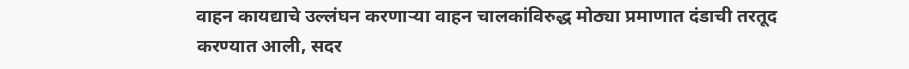वाहन कायद्याचे उल्लंघन करणाऱ्या वाहन चालकांविरुद्ध मोठ्या प्रमाणात दंडाची तरतूद करण्यात आली, सदर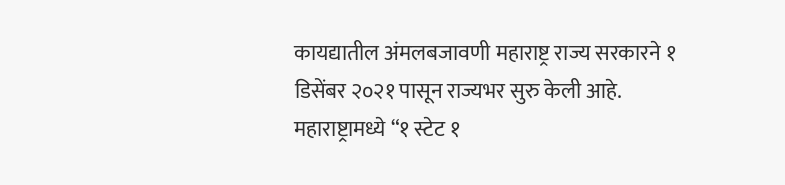कायद्यातील अंमलबजावणी महाराष्ट्र राज्य सरकारने १ डिसेंबर २०२१ पासून राज्यभर सुरु केली आहे. महाराष्ट्रामध्ये “१ स्टेट १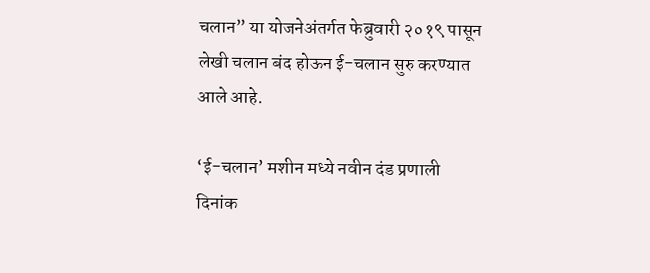चलान” या योजनेअंतर्गत फेब्रुवारी २०१९ पासून लेखी चलान बंद होऊन ई-चलान सुरु करण्यात आले आहे.

‘ई-चलान’ मशीन मध्ये नवीन दंड प्रणाली दिनांक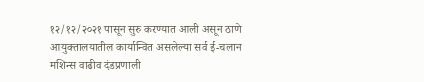१२/१२/२०२१ पासून सुरु करण्यात आली असून ठाणे आयुक्तालयातील कार्यान्वित असलेल्या सर्व ई-चलान मशिन्स वाढीव दंडप्रणाली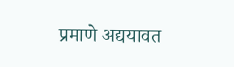प्रमाणे अद्ययावत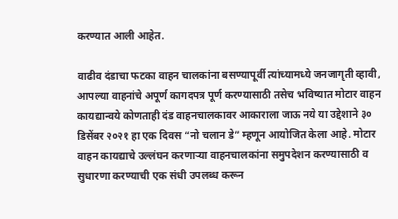करण्यात आली आहेत.

वाढीव दंडाचा फटका वाहन चालकांना बसण्यापूर्वी त्यांच्यामध्ये जनजागृती व्हावी, आपल्या वाहनांचे अपूर्ण कागदपत्र पूर्ण करण्यासाठी तसेच भविष्यात मोटार वाहन कायद्यान्वये कोणताही दंड वाहनचालकावर आकाराला जाऊ नये या उद्देशाने ३० डिसेंबर २०२१ हा एक दिवस “नो चलान डे” म्हणून आयोजित केला आहे. मोटार वाहन कायद्याचे उल्लंघन करणाऱ्या वाहनचालकांना समुपदेशन करण्यासाठी व सुधारणा करण्याची एक संधी उपलब्ध करून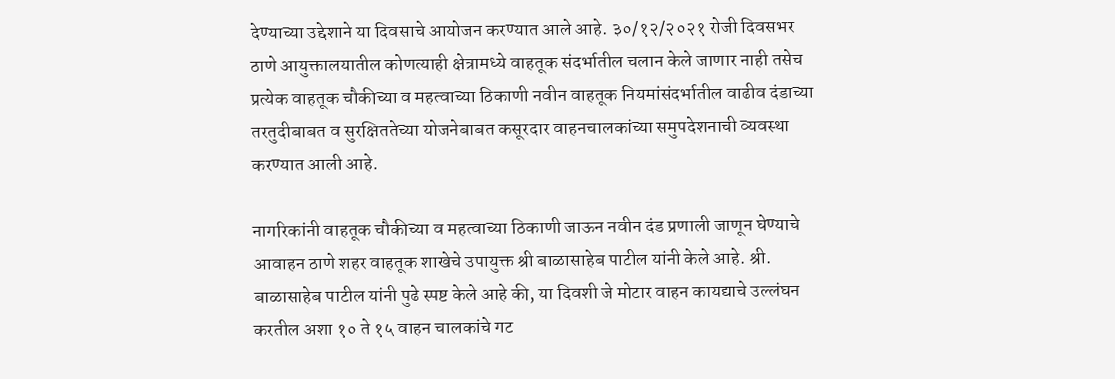देण्याच्या उद्देशाने या दिवसाचे आयोजन करण्यात आले आहे. ३०/१२/२०२१ रोजी दिवसभर ठाणे आयुक्तालयातील कोणत्याही क्षेत्रामध्ये वाहतूक संदर्भातील चलान केले जाणार नाही तसेच प्रत्येक वाहतूक चौकीच्या व महत्वाच्या ठिकाणी नवीन वाहतूक नियमांसंदर्भातील वाढीव दंडाच्या तरतुदीबाबत व सुरक्षिततेच्या योजनेबाबत कसूरदार वाहनचालकांच्या समुपदेशनाची व्यवस्था करण्यात आली आहे.

नागरिकांनी वाहतूक चौकीच्या व महत्वाच्या ठिकाणी जाऊन नवीन दंड प्रणाली जाणून घेण्याचे आवाहन ठाणे शहर वाहतूक शाखेचे उपायुक्त श्री बाळासाहेब पाटील यांनी केले आहे. श्री. बाळासाहेब पाटील यांनी पुढे स्पष्ट केले आहे की, या दिवशी जे मोटार वाहन कायद्याचे उल्लंघन करतील अशा १० ते १५ वाहन चालकांचे गट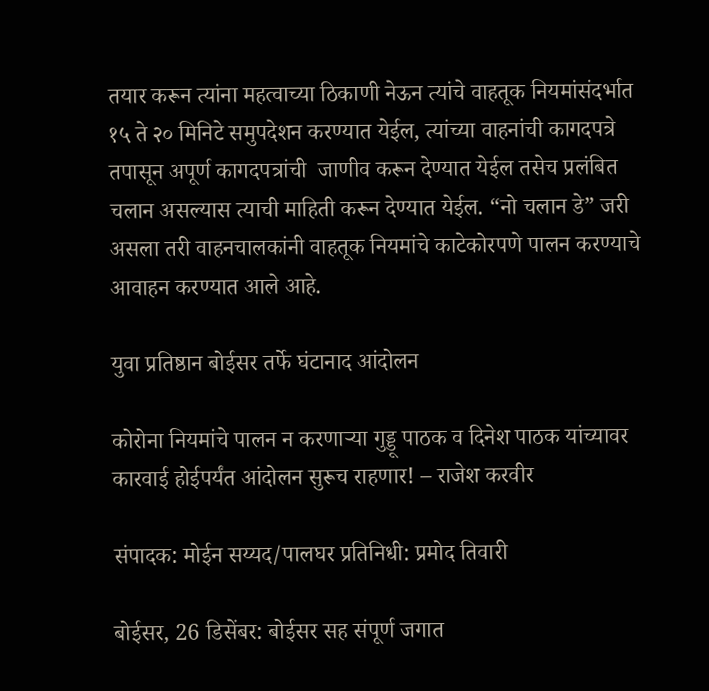तयार करून त्यांना महत्वाच्या ठिकाणी नेऊन त्यांचे वाहतूक नियमांसंदर्भात १५ ते २० मिनिटे समुपदेशन करण्यात येईल, त्यांच्या वाहनांची कागदपत्रे तपासून अपूर्ण कागदपत्रांची  जाणीव करून देण्यात येईल तसेच प्रलंबित चलान असल्यास त्याची माहिती करून देण्यात येईल. “नो चलान डे” जरी असला तरी वाहनचालकांनी वाहतूक नियमांचे काटेकोरपणे पालन करण्याचे आवाहन करण्यात आले आहे.

युवा प्रतिष्ठान बोईसर तर्फे घंटानाद आंदोलन

कोरोना नियमांचे पालन न करणाऱ्या गुड्डू पाठक व दिनेश पाठक यांच्यावर कारवाई होईपर्यंत आंदोलन सुरूच राहणार! – राजेश करवीर

संपादक: मोईन सय्यद/पालघर प्रतिनिधी: प्रमोद तिवारी

बोईसर, 26 डिसेंबर: बोईसर सह संपूर्ण जगात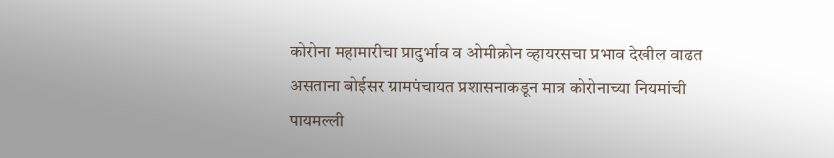कोरोना महामारीचा प्रादुर्भाव व ओमीक्रोन व्हायरसचा प्रभाव देखील वाढत असताना बोईसर ग्रामपंचायत प्रशासनाकडून मात्र कोरोनाच्या नियमांची पायमल्ली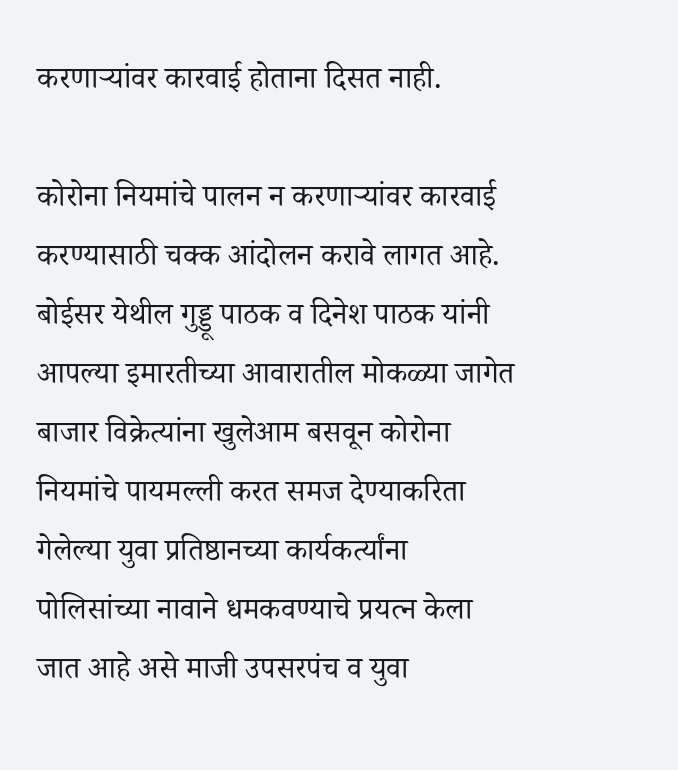करणाऱ्यांवर कारवाई होताना दिसत नाही.

कोरोना नियमांचे पालन न करणाऱ्यांवर कारवाई करण्यासाठी चक्क आंदोलन करावे लागत आहे. बोईसर येथील गुड्डू पाठक व दिनेश पाठक यांनी आपल्या इमारतीच्या आवारातील मोकळ्या जागेत बाजार विक्रेत्यांना खुलेआम बसवून कोरोना नियमांचे पायमल्ली करत समज देण्याकरिता गेलेल्या युवा प्रतिष्ठानच्या कार्यकर्त्यांना पोलिसांच्या नावाने धमकवण्याचे प्रयत्न केला जात आहे असे माजी उपसरपंच व युवा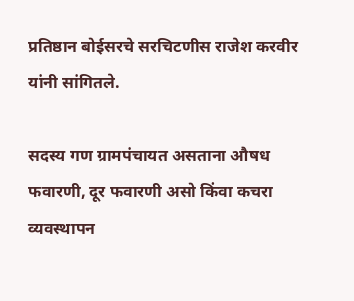प्रतिष्ठान बोईसरचे सरचिटणीस राजेश करवीर यांनी सांगितले.

सदस्य गण ग्रामपंचायत असताना औषध फवारणी, दूर फवारणी असो किंवा कचरा व्यवस्थापन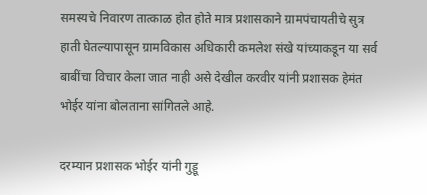समस्यचे निवारण तात्काळ होत होते मात्र प्रशासकाने ग्रामपंचायतीचे सुत्र हाती घेतल्यापासून ग्रामविकास अधिकारी कमलेश संखे यांच्याकडून या सर्व बाबींचा विचार केला जात नाही असे देखील करवीर यांनी प्रशासक हेमंत भोईर यांना बोलताना सांगितले आहे.

दरम्यान प्रशासक भोईर यांनी गुड्डू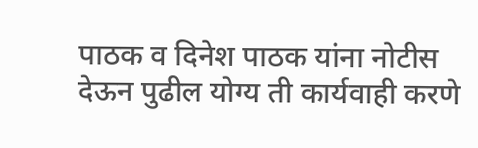पाठक व दिनेश पाठक यांना नोटीस देऊन पुढील योग्य ती कार्यवाही करणे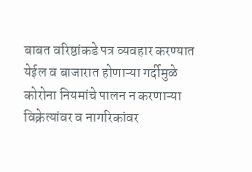बाबत वरिष्ठांकडे पत्र व्यवहार करण्यात येईल व बाजारात होणाऱ्या गर्दीमुळे कोरोना नियमांचे पालन न करणाऱ्या विक्रेत्यांवर व नागरिकांवर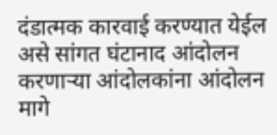दंडात्मक कारवाई करण्यात येईल असे सांगत घंटानाद आंदोलन करणाऱ्या आंदोलकांना आंदोलन मागे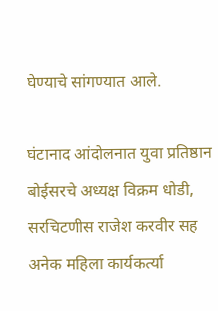घेण्याचे सांगण्यात आले.

घंटानाद आंदोलनात युवा प्रतिष्ठान बोईसरचे अध्यक्ष विक्रम धोडी, सरचिटणीस राजेश करवीर सह अनेक महिला कार्यकर्त्या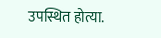उपस्थित होत्या.